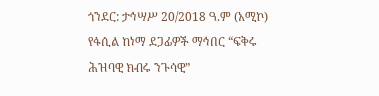ጎንደር: ታኅሣሥ 20/2018 ዓ.ም (አሚኮ) የፋሲል ከነማ ደጋፊዎች ማኅበር “ፍቅሩ ሕዝባዊ ክብሩ ንጉሳዊ”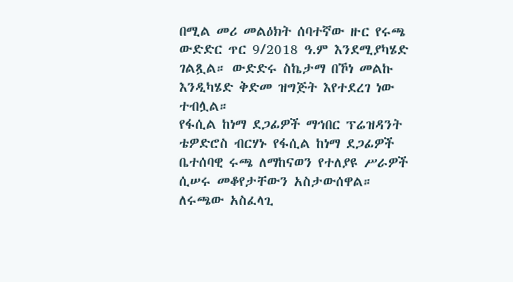በሚል መሪ መልዕክት ሰባተኛው ዙር የሩጫ ውድድር ጥር 9/2018 ዓ.ም እንደሚያካሄድ ገልጿል። ውድድሩ ስኬታማ በኾነ መልኩ እንዲካሄድ ቅድመ ዝግጅት እየተደረገ ነው ተብሏል።
የፋሲል ከነማ ደጋፊዎች ማኅበር ፕሬዝዳንት ቴዎድሮስ ብርሃኑ የፋሲል ከነማ ደጋፊዎች ቤተሰባዊ ሩጫ ለማከናወን የተለያዩ ሥራዎች ሲሠሩ መቆየታቸውን አስታውሰዋል።
ለሩጫው አስፈላጊ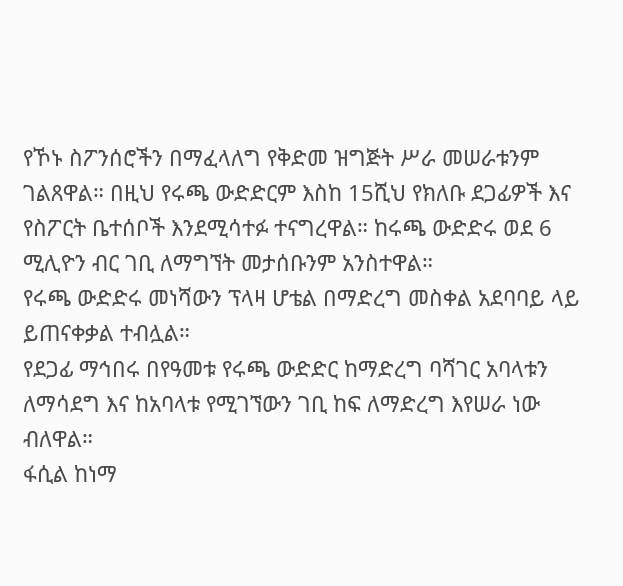የኾኑ ስፖንሰሮችን በማፈላለግ የቅድመ ዝግጅት ሥራ መሠራቱንም ገልጸዋል። በዚህ የሩጫ ውድድርም እስከ 15ሺህ የክለቡ ደጋፊዎች እና የስፖርት ቤተሰቦች እንደሚሳተፉ ተናግረዋል። ከሩጫ ውድድሩ ወደ 6 ሚሊዮን ብር ገቢ ለማግኘት መታሰቡንም አንስተዋል።
የሩጫ ውድድሩ መነሻውን ፕላዛ ሆቴል በማድረግ መስቀል አደባባይ ላይ ይጠናቀቃል ተብሏል።
የደጋፊ ማኅበሩ በየዓመቱ የሩጫ ውድድር ከማድረግ ባሻገር አባላቱን ለማሳደግ እና ከአባላቱ የሚገኘውን ገቢ ከፍ ለማድረግ እየሠራ ነው ብለዋል።
ፋሲል ከነማ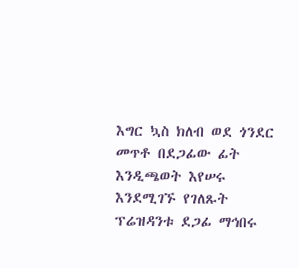እግር ኳስ ክለብ ወደ ጎንደር መጥቶ በደጋፊው ፊት እንዲጫወት እየሠሩ እንደሚገኙ የገለጹት ፕሬዝዳንቱ ደጋፊ ማኅበሩ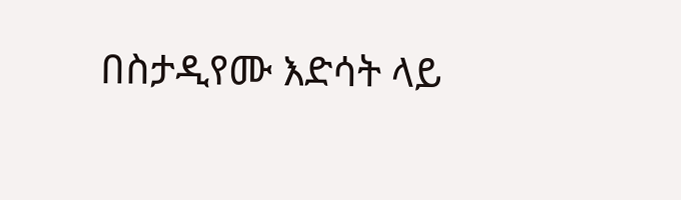በስታዲየሙ እድሳት ላይ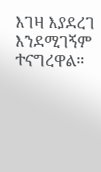እገዛ እያደረገ እንደሚገኝም ተናግረዋል።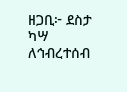ዘጋቢ፦ ደስታ ካሣ
ለኅብረተሰብ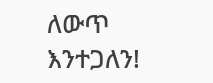ለውጥ እንተጋለን!